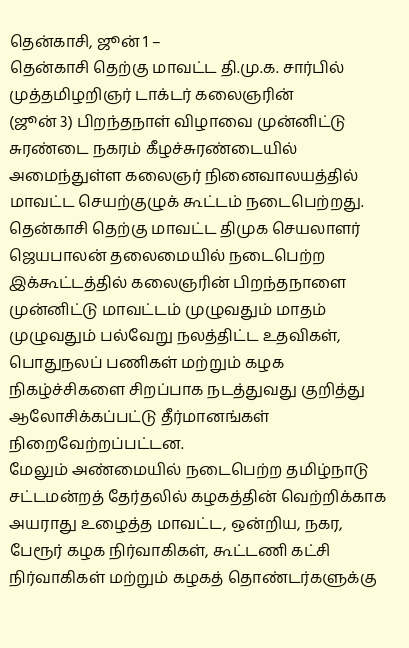தென்காசி, ஜூன் 1 –
தென்காசி தெற்கு மாவட்ட தி.மு.க. சார்பில் முத்தமிழறிஞர் டாக்டர் கலைஞரின்
(ஜூன் 3) பிறந்தநாள் விழாவை முன்னிட்டு சுரண்டை நகரம் கீழச்சுரண்டையில் அமைந்துள்ள கலைஞர் நினைவாலயத்தில் மாவட்ட செயற்குழுக் கூட்டம் நடைபெற்றது.
தென்காசி தெற்கு மாவட்ட திமுக செயலாளர் ஜெயபாலன் தலைமையில் நடைபெற்ற இக்கூட்டத்தில் கலைஞரின் பிறந்தநாளை முன்னிட்டு மாவட்டம் முழுவதும் மாதம் முழுவதும் பல்வேறு நலத்திட்ட உதவிகள், பொதுநலப் பணிகள் மற்றும் கழக நிகழ்ச்சிகளை சிறப்பாக நடத்துவது குறித்து ஆலோசிக்கப்பட்டு தீர்மானங்கள் நிறைவேற்றப்பட்டன.
மேலும் அண்மையில் நடைபெற்ற தமிழ்நாடு சட்டமன்றத் தேர்தலில் கழகத்தின் வெற்றிக்காக அயராது உழைத்த மாவட்ட, ஒன்றிய, நகர, பேரூர் கழக நிர்வாகிகள், கூட்டணி கட்சி நிர்வாகிகள் மற்றும் கழகத் தொண்டர்களுக்கு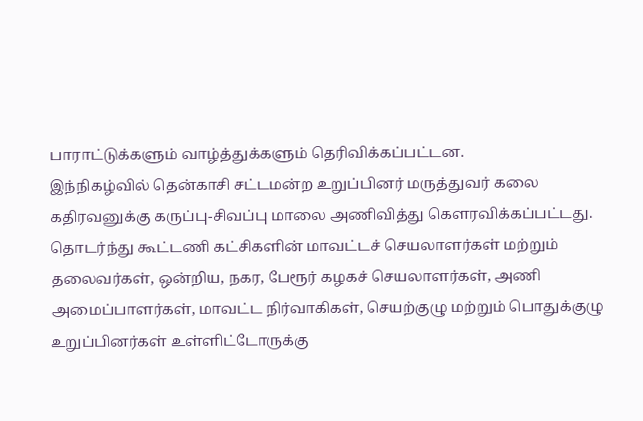பாராட்டுக்களும் வாழ்த்துக்களும் தெரிவிக்கப்பட்டன.
இந்நிகழ்வில் தென்காசி சட்டமன்ற உறுப்பினர் மருத்துவர் கலை கதிரவனுக்கு கருப்பு-சிவப்பு மாலை அணிவித்து கௌரவிக்கப்பட்டது. தொடர்ந்து கூட்டணி கட்சிகளின் மாவட்டச் செயலாளர்கள் மற்றும் தலைவர்கள், ஒன்றிய, நகர, பேரூர் கழகச் செயலாளர்கள், அணி அமைப்பாளர்கள், மாவட்ட நிர்வாகிகள், செயற்குழு மற்றும் பொதுக்குழு உறுப்பினர்கள் உள்ளிட்டோருக்கு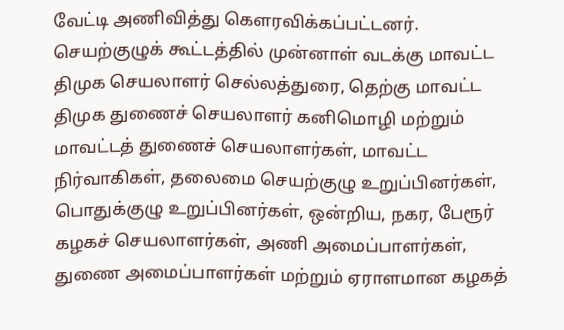வேட்டி அணிவித்து கௌரவிக்கப்பட்டனர். செயற்குழுக் கூட்டத்தில் முன்னாள் வடக்கு மாவட்ட திமுக செயலாளர் செல்லத்துரை, தெற்கு மாவட்ட திமுக துணைச் செயலாளர் கனிமொழி மற்றும் மாவட்டத் துணைச் செயலாளர்கள், மாவட்ட நிர்வாகிகள், தலைமை செயற்குழு உறுப்பினர்கள், பொதுக்குழு உறுப்பினர்கள், ஒன்றிய, நகர, பேரூர் கழகச் செயலாளர்கள், அணி அமைப்பாளர்கள், துணை அமைப்பாளர்கள் மற்றும் ஏராளமான கழகத்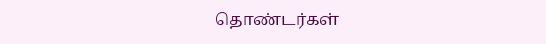தொண்டர்கள்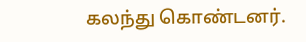கலந்து கொண்டனர்.